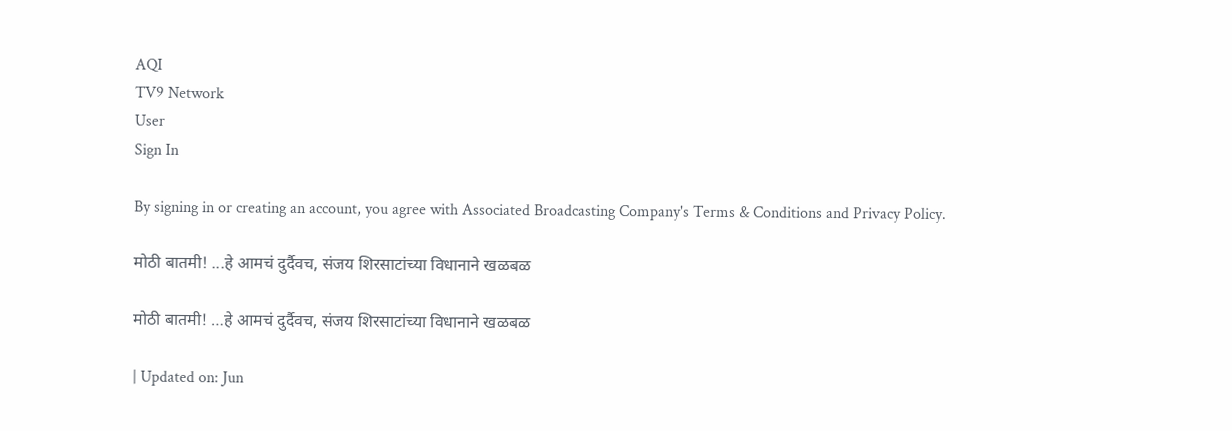AQI
TV9 Network
User
Sign In

By signing in or creating an account, you agree with Associated Broadcasting Company's Terms & Conditions and Privacy Policy.

मोठी बातमी! ...हे आमचं दुर्दैवच, संजय शिरसाटांच्या विधानाने खळबळ

मोठी बातमी! …हे आमचं दुर्दैवच, संजय शिरसाटांच्या विधानाने खळबळ

| Updated on: Jun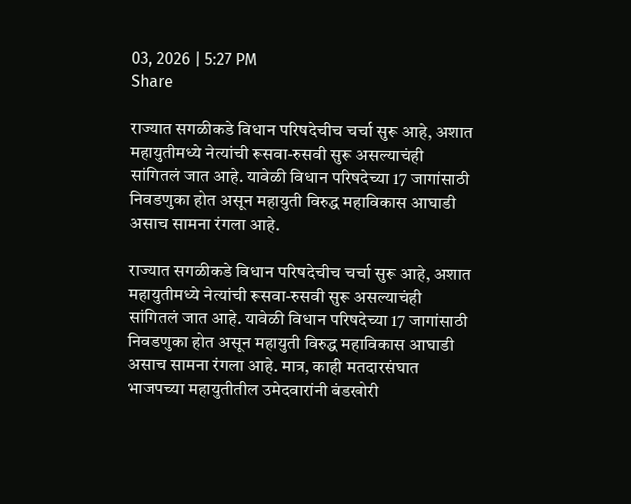03, 2026 | 5:27 PM
Share

राज्यात सगळीकडे विधान परिषदेचीच चर्चा सुरू आहे, अशात महायुतीमध्ये नेत्यांची रूसवा-रुसवी सुरू असल्याचंही सांगितलं जात आहे. यावेळी विधान परिषदेच्या 17 जागांसाठी निवडणुका होत असून महायुती विरुद्ध महाविकास आघाडी असाच सामना रंगला आहे.

राज्यात सगळीकडे विधान परिषदेचीच चर्चा सुरू आहे, अशात महायुतीमध्ये नेत्यांची रूसवा-रुसवी सुरू असल्याचंही सांगितलं जात आहे. यावेळी विधान परिषदेच्या 17 जागांसाठी निवडणुका होत असून महायुती विरुद्ध महाविकास आघाडी असाच सामना रंगला आहे. मात्र, काही मतदारसंघात भाजपच्या महायुतीतील उमेदवारांनी बंडखोरी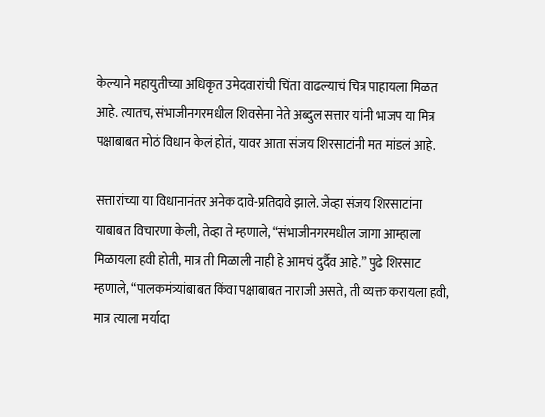केल्याने महायुतीच्या अधिकृत उमेदवारांची चिंता वाढल्याचं चित्र पाहायला मिळत आहे. त्यातच, संभाजीनगरमधील शिवसेना नेते अब्दुल सत्तार यांनी भाजप या मित्र पक्षाबाबत मोठं विधान केलं होतं, यावर आता संजय शिरसाटांनी मत मांडलं आहे.

सत्तारांच्या या विधानानंतर अनेक दावे-प्रतिदावे झाले. जेव्हा संजय शिरसाटांना याबाबत विचारणा केली, तेव्हा ते म्हणाले, “संभाजीनगरमधील जागा आम्हाला मिळायला हवी होती, मात्र ती मिळाली नाही हे आमचं दुर्दैव आहे.” पुढे शिरसाट म्हणाले, “पालकमंत्र्यांबाबत किंवा पक्षाबाबत नाराजी असते, ती व्यक्त करायला हवी, मात्र त्याला मर्यादा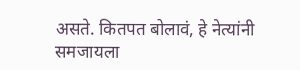असते. कितपत बोलावं, हे नेत्यांनी समजायला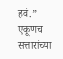हवं.” एकूणच सत्तारांच्या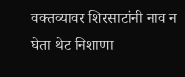वक्तव्यावर शिरसाटांनी नाव न घेता थेट निशाणा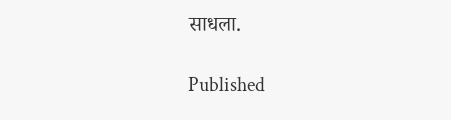साधला.

Published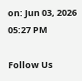on: Jun 03, 2026 05:27 PM

Follow Us